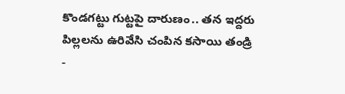కొండగట్టు గుట్టపై దారుణం.. తన ఇద్దరు పిల్లలను ఉరివేసి చంపిన కసాయి తండ్రి
-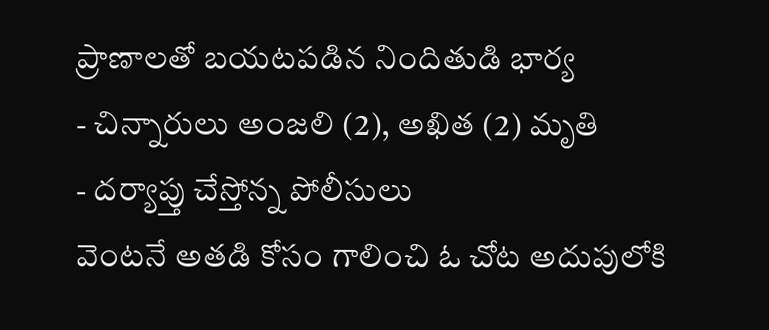ప్రాణాలతో బయటపడిన నిందితుడి భార్య
- చిన్నారులు అంజలి (2), అఖిత (2) మృతి
- దర్యాప్తు చేస్తోన్న పోలీసులు
వెంటనే అతడి కోసం గాలించి ఓ చోట అదుపులోకి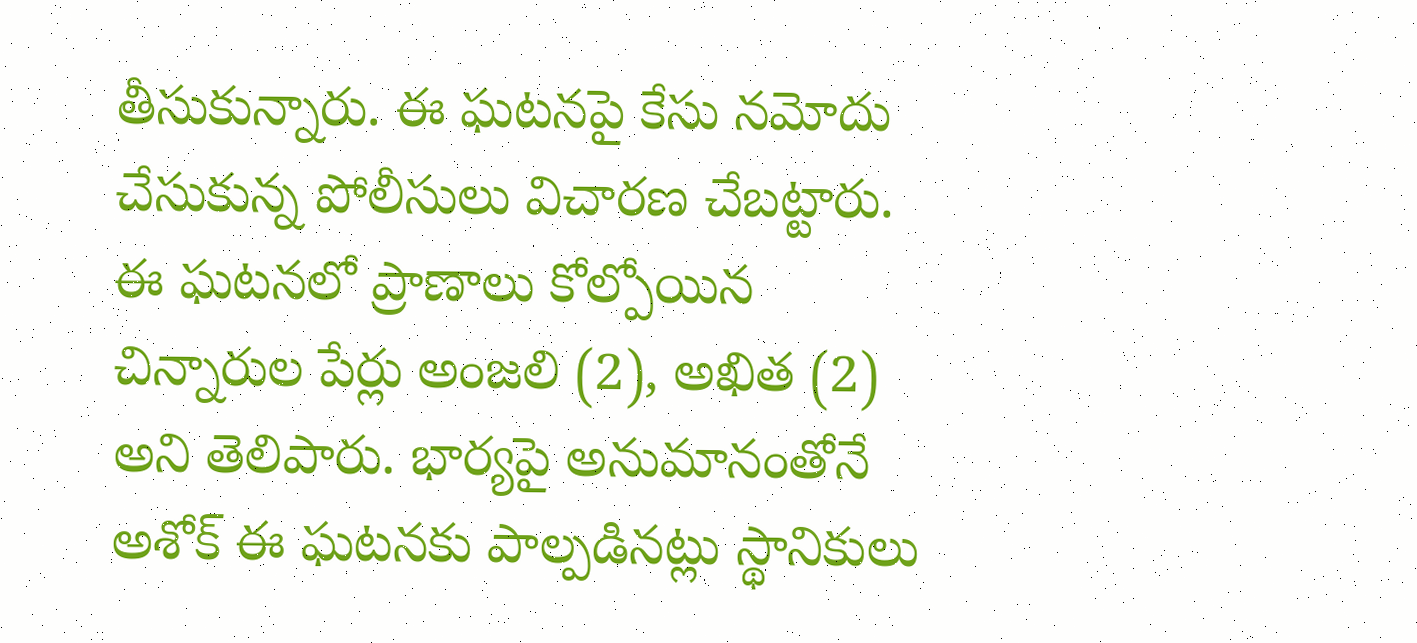తీసుకున్నారు. ఈ ఘటనపై కేసు నమోదు చేసుకున్న పోలీసులు విచారణ చేబట్టారు. ఈ ఘటనలో ప్రాణాలు కోల్పోయిన చిన్నారుల పేర్లు అంజలి (2), అఖిత (2) అని తెలిపారు. భార్యపై అనుమానంతోనే అశోక్ ఈ ఘటనకు పాల్పడినట్లు స్థానికులు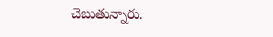చెబుతున్నారు.